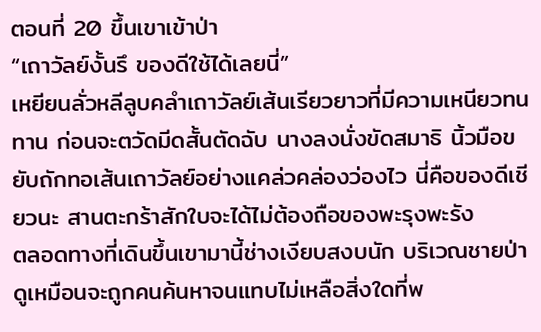ตอนที่ 20 ขึ้นเขาเข้าป่า
“เถาวัลย์งั้นรึ ของดีใช้ได้เลยนี่”
เหยียนลั่วหลีลูบคลำเถาวัลย์เส้นเรียวยาวที่มีความเหนียวทนทาน ก่อนจะตวัดมีดสั้นตัดฉับ นางลงนั่งขัดสมาธิ นิ้วมือขยับถักทอเส้นเถาวัลย์อย่างแคล่วคล่องว่องไว นี่คือของดีเชียวนะ สานตะกร้าสักใบจะได้ไม่ต้องถือของพะรุงพะรัง
ตลอดทางที่เดินขึ้นเขามานี้ช่างเงียบสงบนัก บริเวณชายป่าดูเหมือนจะถูกคนค้นหาจนแทบไม่เหลือสิ่งใดที่พ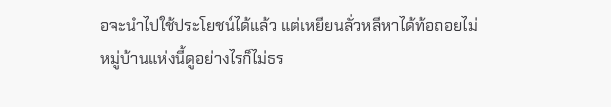อจะนำไปใช้ประโยชน์ได้แล้ว แต่เหยียนลั่วหลีหาได้ท้อถอยไม่
หมู่บ้านแห่งนี้ดูอย่างไรก็ไม่ธร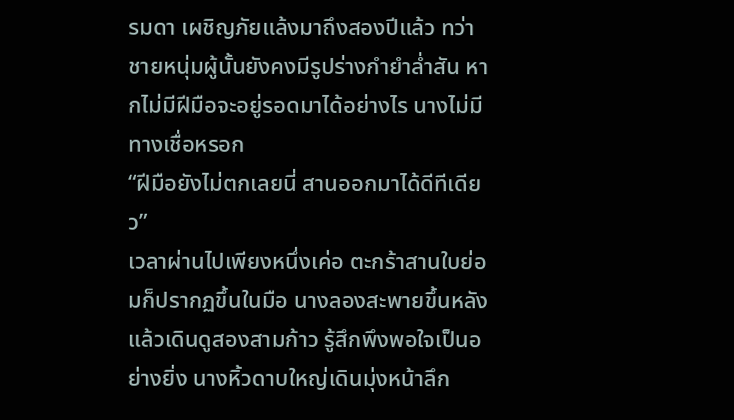รมดา เผชิญภัยแล้งมาถึงสองปีแล้ว ทว่าชายหนุ่มผู้นั้นยังคงมีรูปร่างกำยำล่ำสัน หากไม่มีฝีมือจะอยู่รอดมาได้อย่างไร นางไม่มีทางเชื่อหรอก
“ฝีมือยังไม่ตกเลยนี่ สานออกมาได้ดีทีเดียว”
เวลาผ่านไปเพียงหนึ่งเค่อ ตะกร้าสานใบย่อมก็ปรากฏขึ้นในมือ นางลองสะพายขึ้นหลังแล้วเดินดูสองสามก้าว รู้สึกพึงพอใจเป็นอย่างยิ่ง นางหิ้วดาบใหญ่เดินมุ่งหน้าลึก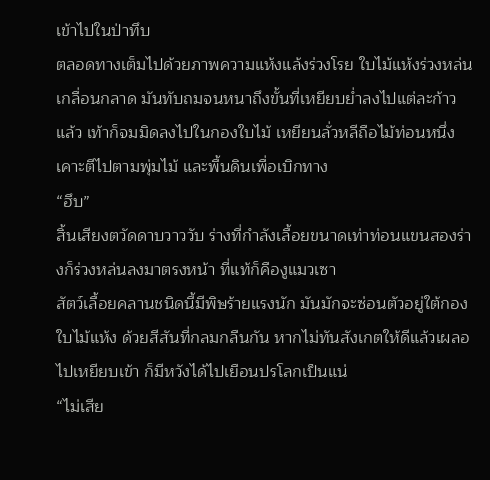เข้าไปในป่าทึบ
ตลอดทางเต็มไปด้วยภาพความแห้งแล้งร่วงโรย ใบไม้แห้งร่วงหล่นเกลื่อนกลาด มันทับถมจนหนาถึงขั้นที่เหยียบย่ำลงไปแต่ละก้าวแล้ว เท้าก็จมมิดลงไปในกองใบไม้ เหยียนลั่วหลีถือไม้ท่อนหนึ่งเคาะตีไปตามพุ่มไม้ และพื้นดินเพื่อเบิกทาง
“ฮึบ”
สิ้นเสียงตวัดดาบวาววับ ร่างที่กำลังเลื้อยขนาดเท่าท่อนแขนสองร่างก็ร่วงหล่นลงมาตรงหน้า ที่แท้ก็คืองูแมวเซา
สัตว์เลื้อยคลานชนิดนี้มีพิษร้ายแรงนัก มันมักจะซ่อนตัวอยู่ใต้กองใบไม้แห้ง ด้วยสีสันที่กลมกลืนกัน หากไม่ทันสังเกตให้ดีแล้วเผลอไปเหยียบเข้า ก็มีหวังได้ไปเยือนปรโลกเป็นแน่
“ไม่เสีย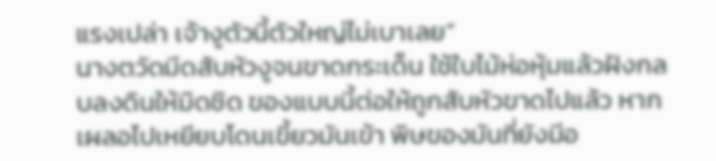แรงเปล่า เจ้างูตัวนี้ตัวใหญ่ไม่เบาเลย”
นางตวัดมีดสับหัวงูจนขาดกระเด็น ใช้ใบไม้ห่อหุ้มแล้วฝังกลบลงดินให้มิดชิด ของแบบนี้ต่อให้ถูกสับหัวขาดไปแล้ว หากเผลอไปเหยียบโดนเขี้ยวมันเข้า พิษของมันที่ยังมีอ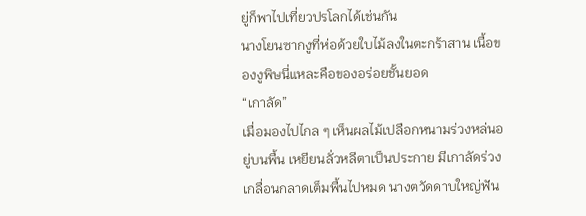ยู่ก็พาไปเที่ยวปรโลกได้เช่นกัน
นางโยนซากงูที่ห่อด้วยใบไม้ลงในตะกร้าสาน เนื้อของงูพิษนี่แหละคือของอร่อยชั้นยอด
“เกาลัด”
เมื่อมองไปไกล ๆ เห็นผลไม้เปลือกหนามร่วงหล่นอยู่บนพื้น เหยียนลั่วหลีตาเป็นประกาย มีเกาลัดร่วงเกลื่อนกลาดเต็มพื้นไปหมด นางตวัดดาบใหญ่ฟัน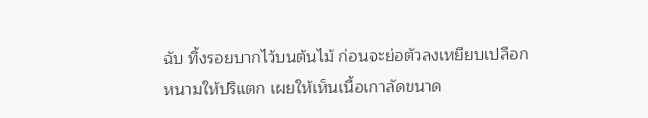ฉับ ทิ้งรอยบากไว้บนต้นไม้ ก่อนจะย่อตัวลงเหยียบเปลือกหนามให้ปริแตก เผยให้เห็นเนื้อเกาลัดขนาด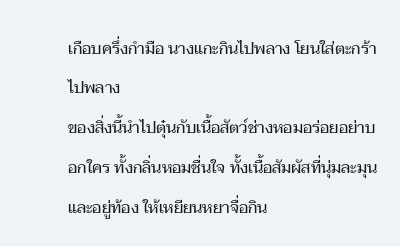เกือบครึ่งกำมือ นางแกะกินไปพลาง โยนใส่ตะกร้าไปพลาง
ของสิ่งนี้นำไปตุ๋นกับเนื้อสัตว์ช่างหอมอร่อยอย่าบอกใคร ทั้งกลิ่นหอมชื่นใจ ทั้งเนื้อสัมผัสที่นุ่มละมุน และอยู่ท้อง ให้เหยียนหยาจื่อกิน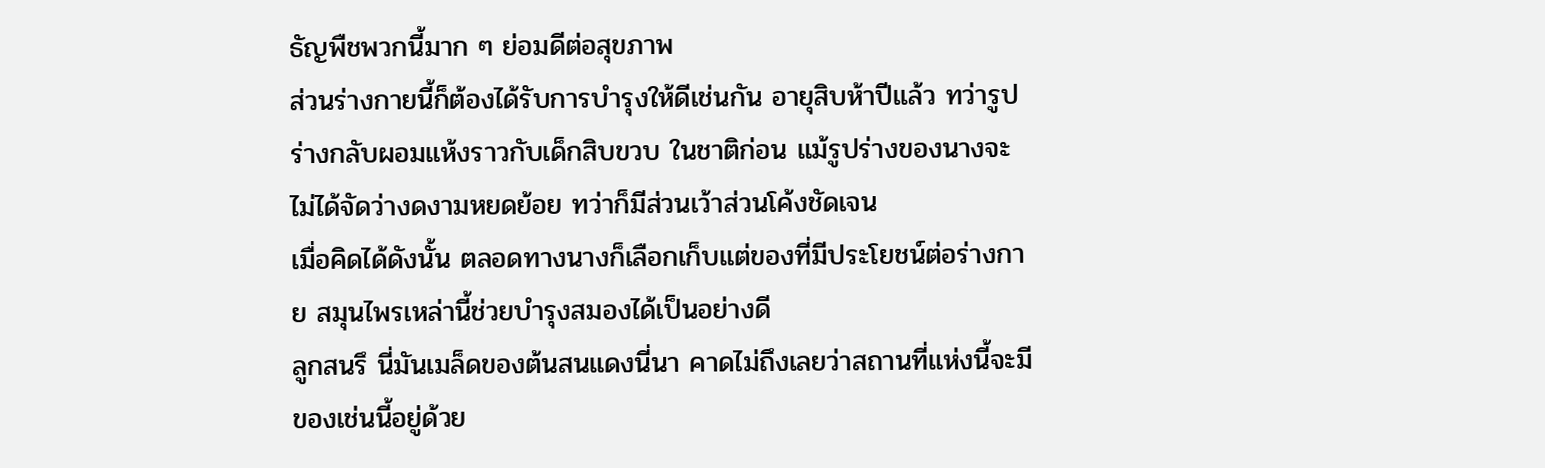ธัญพืชพวกนี้มาก ๆ ย่อมดีต่อสุขภาพ
ส่วนร่างกายนี้ก็ต้องได้รับการบำรุงให้ดีเช่นกัน อายุสิบห้าปีแล้ว ทว่ารูปร่างกลับผอมแห้งราวกับเด็กสิบขวบ ในชาติก่อน แม้รูปร่างของนางจะไม่ได้จัดว่างดงามหยดย้อย ทว่าก็มีส่วนเว้าส่วนโค้งชัดเจน
เมื่อคิดได้ดังนั้น ตลอดทางนางก็เลือกเก็บแต่ของที่มีประโยชน์ต่อร่างกาย สมุนไพรเหล่านี้ช่วยบำรุงสมองได้เป็นอย่างดี
ลูกสนรึ นี่มันเมล็ดของต้นสนแดงนี่นา คาดไม่ถึงเลยว่าสถานที่แห่งนี้จะมีของเช่นนี้อยู่ด้วย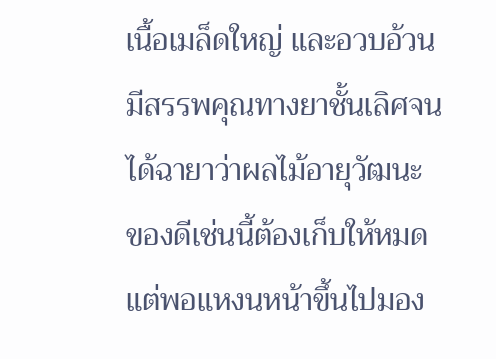เนื้อเมล็ดใหญ่ และอวบอ้วน มีสรรพคุณทางยาชั้นเลิศจนได้ฉายาว่าผลไม้อายุวัฒนะ ของดีเช่นนี้ต้องเก็บให้หมด แต่พอแหงนหน้าขึ้นไปมอง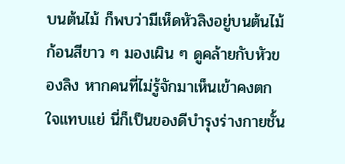บนต้นไม้ ก็พบว่ามีเห็ดหัวลิงอยู่บนต้นไม้
ก้อนสีขาว ๆ มองเผิน ๆ ดูคล้ายกับหัวของลิง หากคนที่ไม่รู้จักมาเห็นเข้าคงตกใจแทบแย่ นี่ก็เป็นของดีบำรุงร่างกายชั้น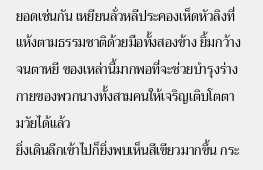ยอดเช่นกัน เหยียนลั่วหลีประคองเห็ดหัวลิงที่แห้งตามธรรมชาติด้วยมือทั้งสองข้าง ยิ้มกว้างจนตาหยี ของเหล่านี้มากพอที่จะช่วยบำรุงร่างกายของพวกนางทั้งสามคนให้เจริญเติบโตตามวัยได้แล้ว
ยิ่งเดินลึกเข้าไปก็ยิ่งพบเห็นสีเขียวมากขึ้น กระ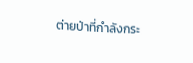ต่ายป่าที่กำลังกระ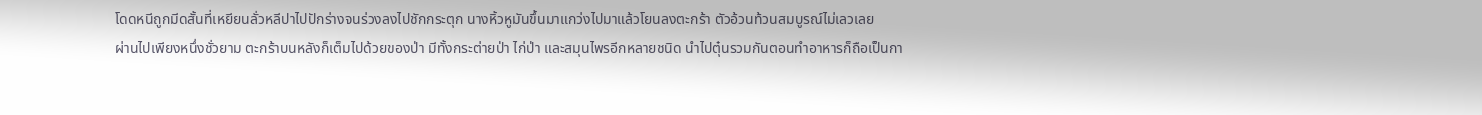โดดหนีถูกมีดสั้นที่เหยียนลั่วหลีปาไปปักร่างจนร่วงลงไปชักกระตุก นางหิ้วหูมันขึ้นมาแกว่งไปมาแล้วโยนลงตะกร้า ตัวอ้วนท้วนสมบูรณ์ไม่เลวเลย
ผ่านไปเพียงหนึ่งชั่วยาม ตะกร้าบนหลังก็เต็มไปด้วยของป่า มีทั้งกระต่ายป่า ไก่ป่า และสมุนไพรอีกหลายชนิด นำไปตุ๋นรวมกันตอนทำอาหารก็ถือเป็นกา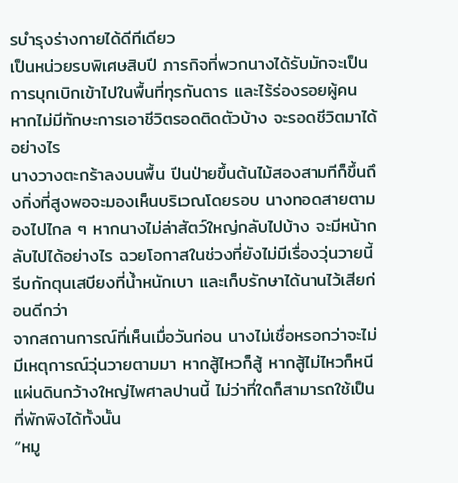รบำรุงร่างกายได้ดีทีเดียว
เป็นหน่วยรบพิเศษสิบปี ภารกิจที่พวกนางได้รับมักจะเป็นการบุกเบิกเข้าไปในพื้นที่ทุรกันดาร และไร้ร่องรอยผู้คน หากไม่มีทักษะการเอาชีวิตรอดติดตัวบ้าง จะรอดชีวิตมาได้อย่างไร
นางวางตะกร้าลงบนพื้น ปีนป่ายขึ้นต้นไม้สองสามทีก็ขึ้นถึงกิ่งที่สูงพอจะมองเห็นบริเวณโดยรอบ นางทอดสายตามองไปไกล ๆ หากนางไม่ล่าสัตว์ใหญ่กลับไปบ้าง จะมีหน้ากลับไปได้อย่างไร ฉวยโอกาสในช่วงที่ยังไม่มีเรื่องวุ่นวายนี้ รีบกักตุนเสบียงที่น้ำหนักเบา และเก็บรักษาได้นานไว้เสียก่อนดีกว่า
จากสถานการณ์ที่เห็นเมื่อวันก่อน นางไม่เชื่อหรอกว่าจะไม่มีเหตุการณ์วุ่นวายตามมา หากสู้ไหวก็สู้ หากสู้ไม่ไหวก็หนี แผ่นดินกว้างใหญ่ไพศาลปานนี้ ไม่ว่าที่ใดก็สามารถใช้เป็นที่พักพิงได้ทั้งนั้น
“หมู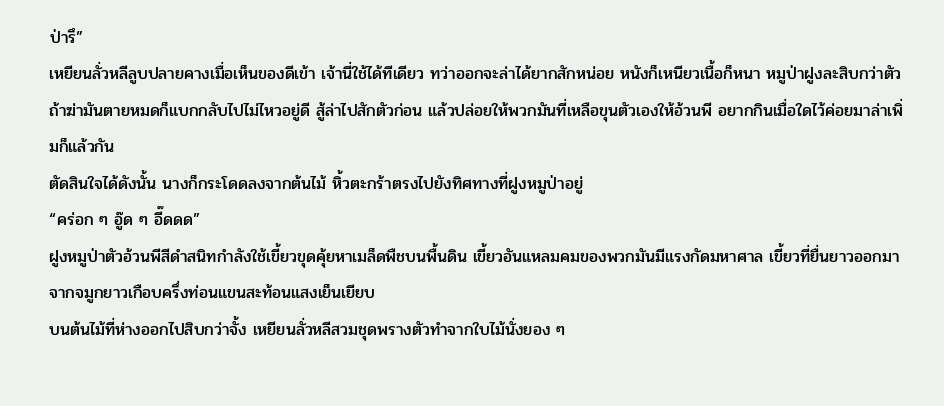ป่ารึ”
เหยียนลั่วหลีลูบปลายคางเมื่อเห็นของดีเข้า เจ้านี่ใช้ได้ทีเดียว ทว่าออกจะล่าได้ยากสักหน่อย หนังก็เหนียวเนื้อก็หนา หมูป่าฝูงละสิบกว่าตัว ถ้าฆ่ามันตายหมดก็แบกกลับไปไม่ไหวอยู่ดี สู้ล่าไปสักตัวก่อน แล้วปล่อยให้พวกมันที่เหลือขุนตัวเองให้อ้วนพี อยากกินเมื่อใดไว้ค่อยมาล่าเพิ่มก็แล้วกัน
ตัดสินใจได้ดังนั้น นางก็กระโดดลงจากต้นไม้ หิ้วตะกร้าตรงไปยังทิศทางที่ฝูงหมูป่าอยู่
“คร่อก ๆ อู๊ด ๆ อี๊ดดด”
ฝูงหมูป่าตัวอ้วนพีสีดำสนิทกำลังใช้เขี้ยวขุดคุ้ยหาเมล็ดพืชบนพื้นดิน เขี้ยวอันแหลมคมของพวกมันมีแรงกัดมหาศาล เขี้ยวที่ยื่นยาวออกมาจากจมูกยาวเกือบครึ่งท่อนแขนสะท้อนแสงเย็นเยียบ
บนต้นไม้ที่ห่างออกไปสิบกว่าจั้ง เหยียนลั่วหลีสวมชุดพรางตัวทำจากใบไม้นั่งยอง ๆ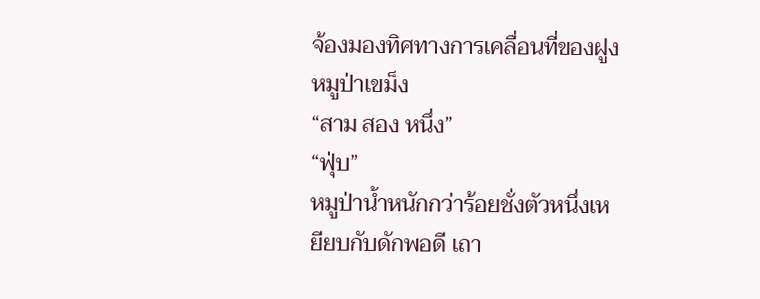จ้องมองทิศทางการเคลื่อนที่ของฝูงหมูป่าเขม็ง
“สาม สอง หนึ่ง”
“ฟุ่บ”
หมูป่าน้ำหนักกว่าร้อยชั่งตัวหนึ่งเหยียบกับดักพอดี เถา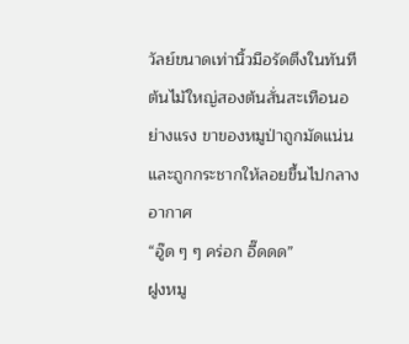วัลย์ขนาดเท่านิ้วมือรัดตึงในทันที ต้นไม้ใหญ่สองต้นสั่นสะเทือนอย่างแรง ขาของหมูป่าถูกมัดแน่น และถูกกระชากให้ลอยขึ้นไปกลางอากาศ
“อู๊ด ๆ ๆ คร่อก อี๊ดดด”
ฝูงหมู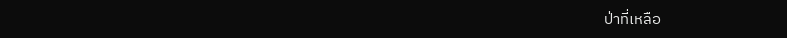ป่าที่เหลือ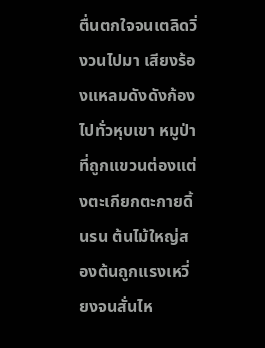ตื่นตกใจจนเตลิดวิ่งวนไปมา เสียงร้องแหลมดังดังก้องไปทั่วหุบเขา หมูป่าที่ถูกแขวนต่องแต่งตะเกียกตะกายดิ้นรน ต้นไม้ใหญ่สองต้นถูกแรงเหวี่ยงจนสั่นไห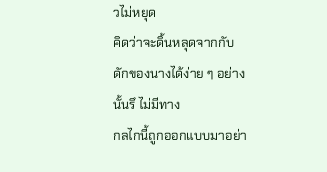วไม่หยุด
คิดว่าจะดิ้นหลุดจากกับดักของนางได้ง่าย ๆ อย่างนั้นรึ ไม่มีทาง
กลไกนี้ถูกออกแบบมาอย่า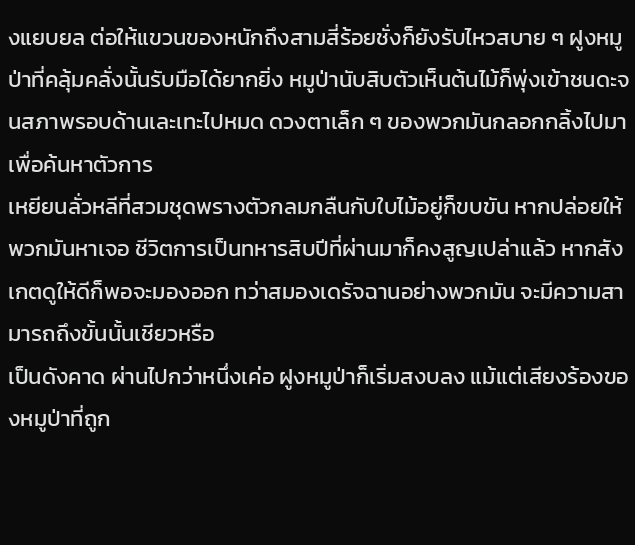งแยบยล ต่อให้แขวนของหนักถึงสามสี่ร้อยชั่งก็ยังรับไหวสบาย ๆ ฝูงหมูป่าที่คลุ้มคลั่งนั้นรับมือได้ยากยิ่ง หมูป่านับสิบตัวเห็นต้นไม้ก็พุ่งเข้าชนดะจนสภาพรอบด้านเละเทะไปหมด ดวงตาเล็ก ๆ ของพวกมันกลอกกลิ้งไปมาเพื่อค้นหาตัวการ
เหยียนลั่วหลีที่สวมชุดพรางตัวกลมกลืนกับใบไม้อยู่ก็ขบขัน หากปล่อยให้พวกมันหาเจอ ชีวิตการเป็นทหารสิบปีที่ผ่านมาก็คงสูญเปล่าแล้ว หากสังเกตดูให้ดีก็พอจะมองออก ทว่าสมองเดรัจฉานอย่างพวกมัน จะมีความสามารถถึงขั้นนั้นเชียวหรือ
เป็นดังคาด ผ่านไปกว่าหนึ่งเค่อ ฝูงหมูป่าก็เริ่มสงบลง แม้แต่เสียงร้องของหมูป่าที่ถูก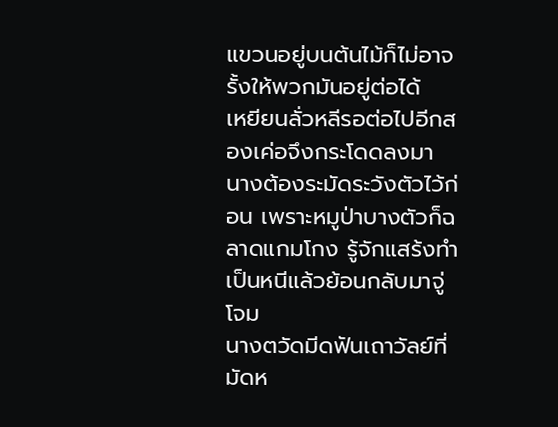แขวนอยู่บนต้นไม้ก็ไม่อาจรั้งให้พวกมันอยู่ต่อได้
เหยียนลั่วหลีรอต่อไปอีกสองเค่อจึงกระโดดลงมา นางต้องระมัดระวังตัวไว้ก่อน เพราะหมูป่าบางตัวก็ฉลาดแกมโกง รู้จักแสร้งทำเป็นหนีแล้วย้อนกลับมาจู่โจม
นางตวัดมีดฟันเถาวัลย์ที่มัดห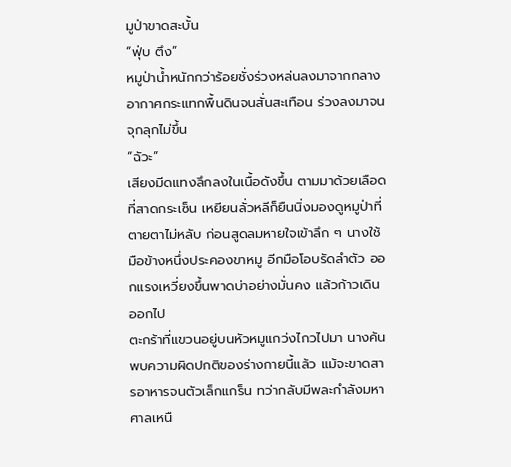มูป่าขาดสะบั้น
“ฟุ่บ ตึง”
หมูป่าน้ำหนักกว่าร้อยชั่งร่วงหล่นลงมาจากกลางอากาศกระแทกพื้นดินจนสั่นสะเทือน ร่วงลงมาจนจุกลุกไม่ขึ้น
“ฉัวะ”
เสียงมีดแทงลึกลงในเนื้อดังขึ้น ตามมาด้วยเลือดที่สาดกระเซ็น เหยียนลั่วหลีก็ยืนนิ่งมองดูหมูป่าที่ตายตาไม่หลับ ก่อนสูดลมหายใจเข้าลึก ๆ นางใช้มือข้างหนึ่งประคองขาหมู อีกมือโอบรัดลำตัว ออกแรงเหวี่ยงขึ้นพาดบ่าอย่างมั่นคง แล้วก้าวเดินออกไป
ตะกร้าที่แขวนอยู่บนหัวหมูแกว่งไกวไปมา นางค้นพบความผิดปกติของร่างกายนี้แล้ว แม้จะขาดสารอาหารจนตัวเล็กแกร็น ทว่ากลับมีพละกำลังมหาศาลเหนื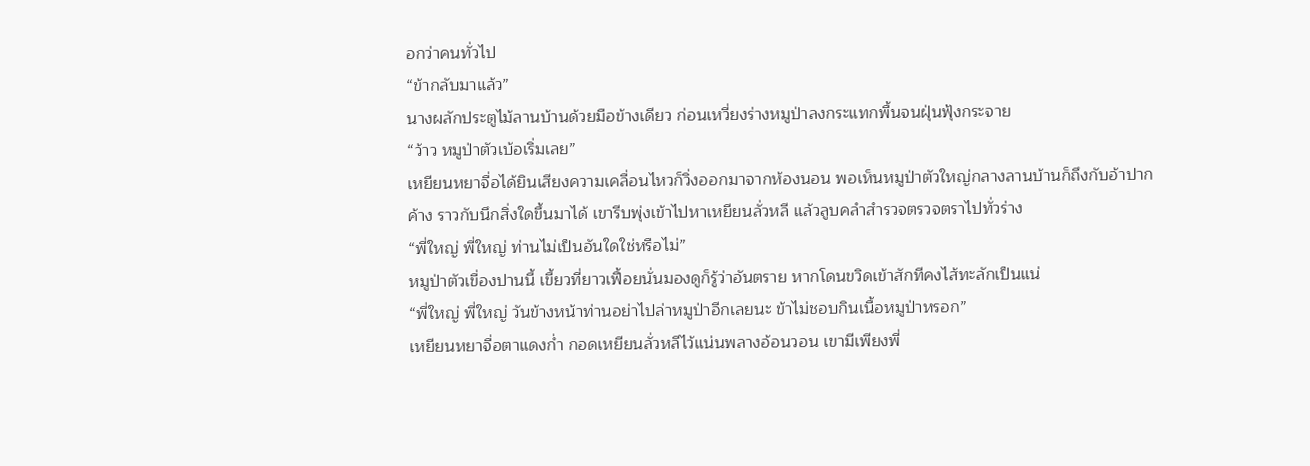อกว่าคนทั่วไป
“ข้ากลับมาแล้ว”
นางผลักประตูไม้ลานบ้านด้วยมือข้างเดียว ก่อนเหวี่ยงร่างหมูป่าลงกระแทกพื้นจนฝุ่นฟุ้งกระจาย
“ว้าว หมูป่าตัวเบ้อเริ่มเลย”
เหยียนหยาจื่อได้ยินเสียงความเคลื่อนไหวก็วิ่งออกมาจากห้องนอน พอเห็นหมูป่าตัวใหญ่กลางลานบ้านก็ถึงกับอ้าปากค้าง ราวกับนึกสิ่งใดขึ้นมาได้ เขารีบพุ่งเข้าไปหาเหยียนลั่วหลี แล้วลูบคลำสำรวจตรวจตราไปทั่วร่าง
“พี่ใหญ่ พี่ใหญ่ ท่านไม่เป็นอันใดใช่หรือไม่”
หมูป่าตัวเขื่องปานนี้ เขี้ยวที่ยาวเฟื้อยนั่นมองดูก็รู้ว่าอันตราย หากโดนขวิดเข้าสักทีคงไส้ทะลักเป็นแน่
“พี่ใหญ่ พี่ใหญ่ วันข้างหน้าท่านอย่าไปล่าหมูป่าอีกเลยนะ ข้าไม่ชอบกินเนื้อหมูป่าหรอก”
เหยียนหยาจื่อตาแดงก่ำ กอดเหยียนลั่วหลีไว้แน่นพลางอ้อนวอน เขามีเพียงพี่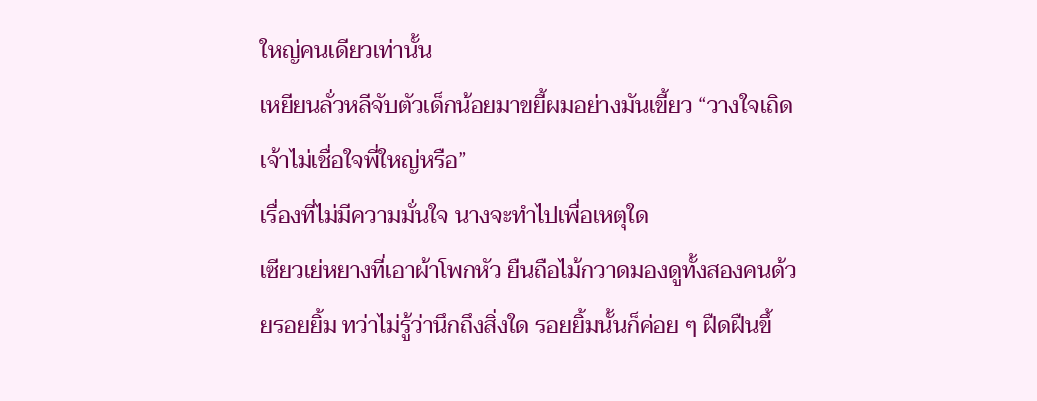ใหญ่คนเดียวเท่านั้น
เหยียนลั่วหลีจับตัวเด็กน้อยมาขยี้ผมอย่างมันเขี้ยว “วางใจเถิด เจ้าไม่เชื่อใจพี่ใหญ่หรือ”
เรื่องที่ไม่มีความมั่นใจ นางจะทำไปเพื่อเหตุใด
เซียวเย่หยางที่เอาผ้าโพกหัว ยืนถือไม้กวาดมองดูทั้งสองคนด้วยรอยยิ้ม ทว่าไม่รู้ว่านึกถึงสิ่งใด รอยยิ้มนั้นก็ค่อย ๆ ฝืดฝืนขึ้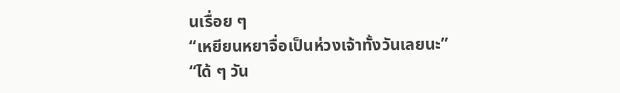นเรื่อย ๆ
“เหยียนหยาจื่อเป็นห่วงเจ้าทั้งวันเลยนะ”
“ได้ ๆ วัน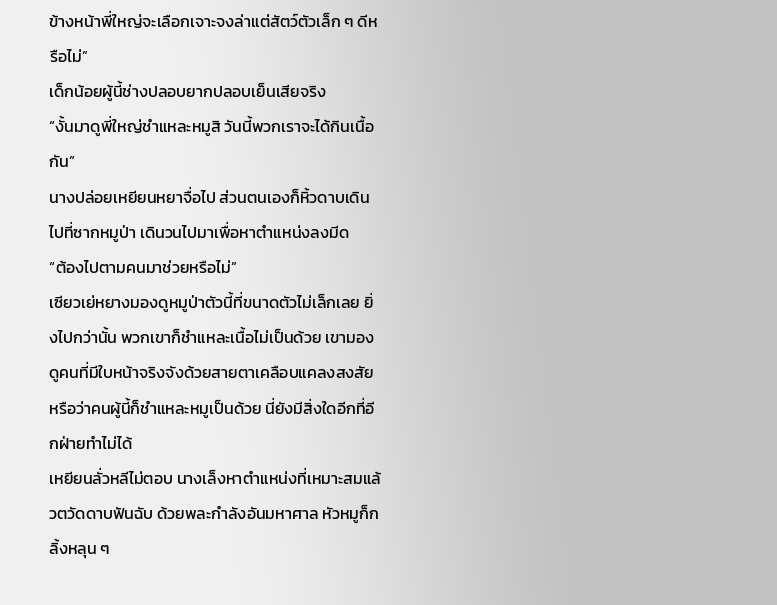ข้างหน้าพี่ใหญ่จะเลือกเจาะจงล่าแต่สัตว์ตัวเล็ก ๆ ดีหรือไม่”
เด็กน้อยผู้นี้ช่างปลอบยากปลอบเย็นเสียจริง
“งั้นมาดูพี่ใหญ่ชำแหละหมูสิ วันนี้พวกเราจะได้กินเนื้อกัน”
นางปล่อยเหยียนหยาจื่อไป ส่วนตนเองก็หิ้วดาบเดินไปที่ซากหมูป่า เดินวนไปมาเพื่อหาตำแหน่งลงมีด
“ต้องไปตามคนมาช่วยหรือไม่”
เซียวเย่หยางมองดูหมูป่าตัวนี้ที่ขนาดตัวไม่เล็กเลย ยิ่งไปกว่านั้น พวกเขาก็ชำแหละเนื้อไม่เป็นด้วย เขามองดูคนที่มีใบหน้าจริงจังด้วยสายตาเคลือบแคลงสงสัย หรือว่าคนผู้นี้ก็ชำแหละหมูเป็นด้วย นี่ยังมีสิ่งใดอีกที่อีกฝ่ายทำไม่ได้
เหยียนลั่วหลีไม่ตอบ นางเล็งหาตำแหน่งที่เหมาะสมแล้วตวัดดาบฟันฉับ ด้วยพละกำลังอันมหาศาล หัวหมูก็กลิ้งหลุน ๆ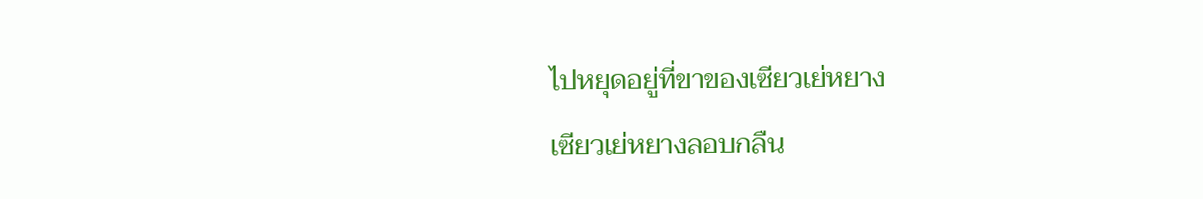ไปหยุดอยู่ที่ขาของเซียวเย่หยาง
เซียวเย่หยางลอบกลืน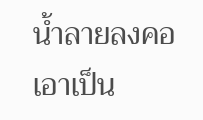น้ำลายลงคอ เอาเป็น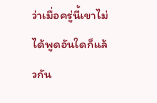ว่าเมื่อครู่นี้เขาไม่ได้พูดอันใดก็แล้วกัน